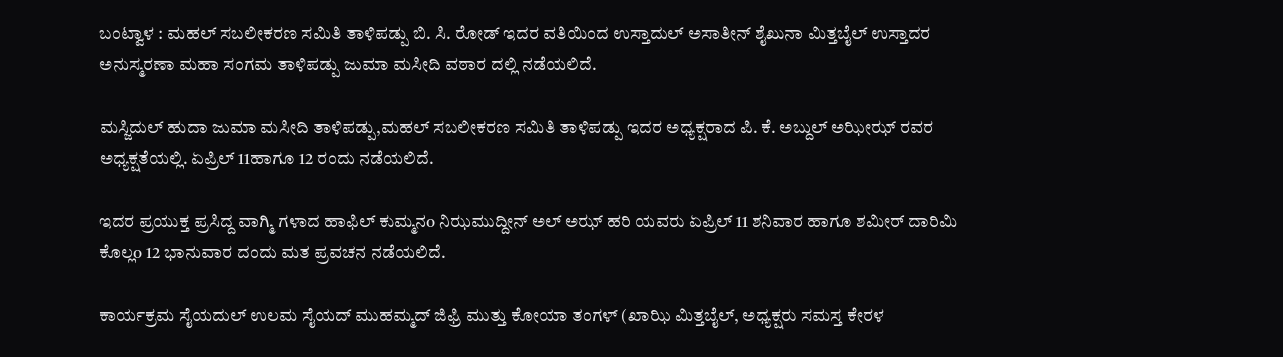ಬಂಟ್ವಾಳ : ಮಹಲ್ ಸಬಲೀಕರಣ ಸಮಿತಿ ತಾಳಿಪಡ್ಪು ಬಿ. ಸಿ. ರೋಡ್ ಇದರ ವತಿಯಿಂದ ಉಸ್ತಾದುಲ್ ಅಸಾತೀನ್ ಶೈಖುನಾ ಮಿತ್ತಬೈಲ್ ಉಸ್ತಾದರ ಅನುಸ್ಮರಣಾ ಮಹಾ ಸಂಗಮ ತಾಳಿಪಡ್ಪು ಜುಮಾ ಮಸೀದಿ ವಠಾರ ದಲ್ಲಿ ನಡೆಯಲಿದೆ.

ಮಸ್ಜಿದುಲ್ ಹುದಾ ಜುಮಾ ಮಸೀದಿ ತಾಳಿಪಡ್ಪು,ಮಹಲ್ ಸಬಲೀಕರಣ ಸಮಿತಿ ತಾಳಿಪಡ್ಪು ಇದರ ಅಧ್ಯಕ್ಷರಾದ ಪಿ. ಕೆ. ಅಬ್ದುಲ್ ಅಝೀಝ್ ರವರ ಅಧ್ಯಕ್ಷತೆಯಲ್ಲಿ. ಏಪ್ರಿಲ್ 11ಹಾಗೂ 12 ರಂದು ನಡೆಯಲಿದೆ.

ಇದರ ಪ್ರಯುಕ್ತ ಪ್ರಸಿದ್ದ ವಾಗ್ಮಿ ಗಳಾದ ಹಾಫಿಲ್ ಕುಮ್ಮನo ನಿಝಮುದ್ದೀನ್ ಅಲ್ ಅಝ್ ಹರಿ ಯವರು ಏಪ್ರಿಲ್ 11 ಶನಿವಾರ ಹಾಗೂ ಶಮೀರ್ ದಾರಿಮಿ ಕೊಲ್ಲo 12 ಭಾನುವಾರ ದಂದು ಮತ ಪ್ರವಚನ ನಡೆಯಲಿದೆ.

ಕಾರ್ಯಕ್ರಮ ಸೈಯದುಲ್ ಉಲಮ ಸೈಯದ್ ಮುಹಮ್ಮದ್ ಜಿಫ್ರಿ ಮುತ್ತು ಕೋಯಾ ತಂಗಳ್ (ಖಾಝಿ ಮಿತ್ತಬೈಲ್, ಅಧ್ಯಕ್ಷರು ಸಮಸ್ತ ಕೇರಳ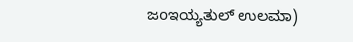ಜoಇಯ್ಯತುಲ್ ಉಲಮಾ)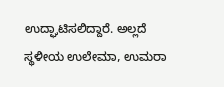ಉದ್ಘಾಟಿಸಲಿದ್ದಾರೆ. ಅಲ್ಲದೆ ಸ್ಥಳೀಯ ಉಲೇಮಾ, ಉಮರಾ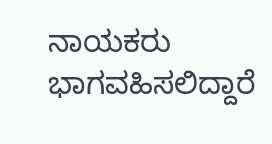ನಾಯಕರು ಭಾಗವಹಿಸಲಿದ್ದಾರೆ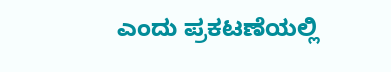ಎಂದು ಪ್ರಕಟಣೆಯಲ್ಲಿ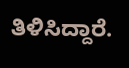ತಿಳಿಸಿದ್ದಾರೆ.